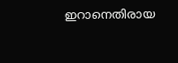ഇറാനെതിരായ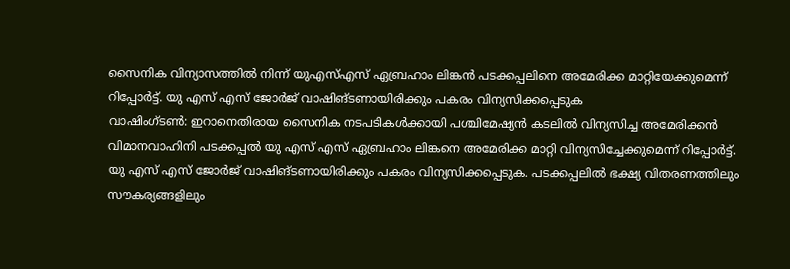സൈനിക വിന്യാസത്തിൽ നിന്ന് യുഎസ്എസ് ഏബ്രഹാം ലിങ്കൻ പടക്കപ്പലിനെ അമേരിക്ക മാറ്റിയേക്കുമെന്ന് റിപ്പോർട്ട്. യു എസ് എസ് ജോർജ് വാഷിങ്ടണായിരിക്കും പകരം വിന്യസിക്കപ്പെടുക
വാഷിംഗ്ടൺ: ഇറാനെതിരായ സൈനിക നടപടികൾക്കായി പശ്ചിമേഷ്യൻ കടലിൽ വിന്യസിച്ച അമേരിക്കൻ വിമാനവാഹിനി പടക്കപ്പൽ യു എസ് എസ് ഏബ്രഹാം ലിങ്കനെ അമേരിക്ക മാറ്റി വിന്യസിച്ചേക്കുമെന്ന് റിപ്പോർട്ട്. യു എസ് എസ് ജോർജ് വാഷിങ്ടണായിരിക്കും പകരം വിന്യസിക്കപ്പെടുക. പടക്കപ്പലിൽ ഭക്ഷ്യ വിതരണത്തിലും സൗകര്യങ്ങളിലും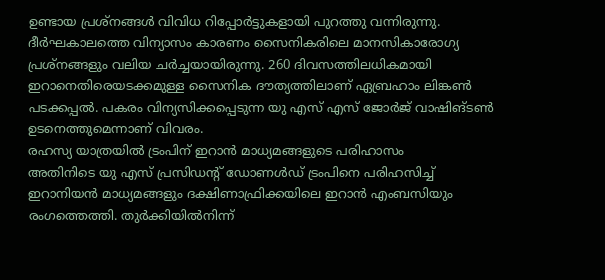ഉണ്ടായ പ്രശ്നങ്ങൾ വിവിധ റിപ്പോർട്ടുകളായി പുറത്തു വന്നിരുന്നു. ദീർഘകാലത്തെ വിന്യാസം കാരണം സൈനികരിലെ മാനസികാരോഗ്യ പ്രശ്നങ്ങളും വലിയ ചർച്ചയായിരുന്നു. 260 ദിവസത്തിലധികമായി ഇറാനെതിരെയടക്കമുള്ള സൈനിക ദൗത്യത്തിലാണ് ഏബ്രഹാം ലിങ്കൺ പടക്കപ്പൽ. പകരം വിന്യസിക്കപ്പെടുന്ന യു എസ് എസ് ജോർജ് വാഷിങ്ടൺ ഉടനെത്തുമെന്നാണ് വിവരം.
രഹസ്യ യാത്രയിൽ ട്രംപിന് ഇറാൻ മാധ്യമങ്ങളുടെ പരിഹാസം
അതിനിടെ യു എസ് പ്രസിഡന്റ് ഡോണൾഡ് ട്രംപിനെ പരിഹസിച്ച് ഇറാനിയൻ മാധ്യമങ്ങളും ദക്ഷിണാഫ്രിക്കയിലെ ഇറാൻ എംബസിയും രംഗത്തെത്തി. തുർക്കിയിൽനിന്ന്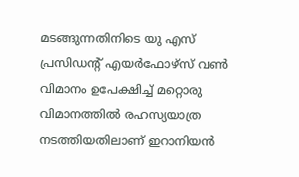മടങ്ങുന്നതിനിടെ യു എസ് പ്രസിഡന്റ് എയർഫോഴ്സ് വൺ വിമാനം ഉപേക്ഷിച്ച് മറ്റൊരു വിമാനത്തിൽ രഹസ്യയാത്ര നടത്തിയതിലാണ് ഇറാനിയൻ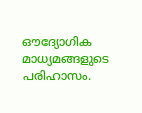ഔദ്യോഗിക മാധ്യമങ്ങളുടെ പരിഹാസം.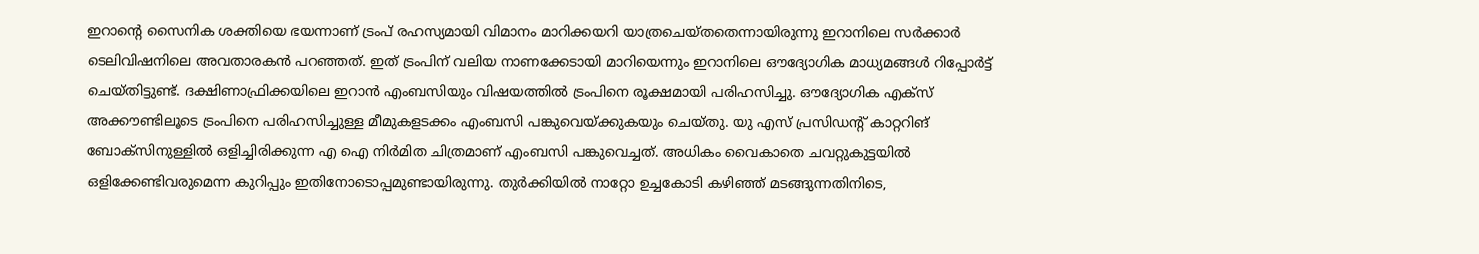ഇറാന്റെ സൈനിക ശക്തിയെ ഭയന്നാണ് ട്രംപ് രഹസ്യമായി വിമാനം മാറിക്കയറി യാത്രചെയ്തതെന്നായിരുന്നു ഇറാനിലെ സർക്കാർ ടെലിവിഷനിലെ അവതാരകൻ പറഞ്ഞത്. ഇത് ട്രംപിന് വലിയ നാണക്കേടായി മാറിയെന്നും ഇറാനിലെ ഔദ്യോഗിക മാധ്യമങ്ങൾ റിപ്പോർട്ട് ചെയ്തിട്ടുണ്ട്. ദക്ഷിണാഫ്രിക്കയിലെ ഇറാൻ എംബസിയും വിഷയത്തിൽ ട്രംപിനെ രൂക്ഷമായി പരിഹസിച്ചു. ഔദ്യോഗിക എക്സ് അക്കൗണ്ടിലൂടെ ട്രംപിനെ പരിഹസിച്ചുള്ള മീമുകളടക്കം എംബസി പങ്കുവെയ്ക്കുകയും ചെയ്തു. യു എസ് പ്രസിഡന്റ് കാറ്ററിങ് ബോക്സിനുള്ളിൽ ഒളിച്ചിരിക്കുന്ന എ ഐ നിർമിത ചിത്രമാണ് എംബസി പങ്കുവെച്ചത്. അധികം വൈകാതെ ചവറ്റുകുട്ടയിൽ ഒളിക്കേണ്ടിവരുമെന്ന കുറിപ്പും ഇതിനോടൊപ്പമുണ്ടായിരുന്നു. തുർക്കിയിൽ നാറ്റോ ഉച്ചകോടി കഴിഞ്ഞ് മടങ്ങുന്നതിനിടെ,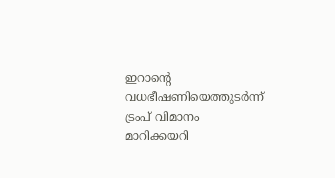ഇറാന്റെ വധഭീഷണിയെത്തുടർന്ന് ട്രംപ് വിമാനം മാറിക്കയറി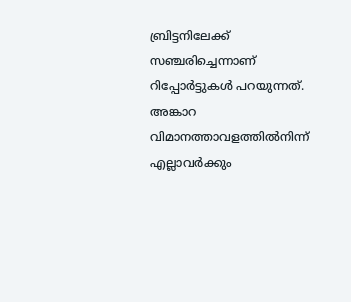ബ്രിട്ടനിലേക്ക് സഞ്ചരിച്ചെന്നാണ് റിപ്പോർട്ടുകൾ പറയുന്നത്. അങ്കാറ വിമാനത്താവളത്തിൽനിന്ന് എല്ലാവർക്കും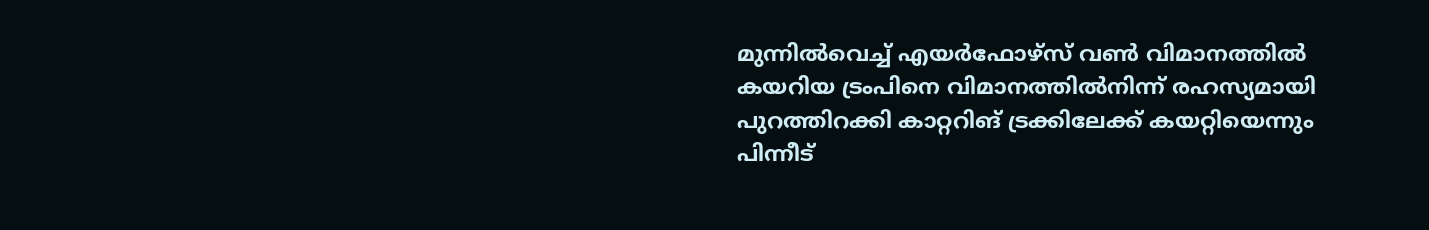മുന്നിൽവെച്ച് എയർഫോഴ്സ് വൺ വിമാനത്തിൽ കയറിയ ട്രംപിനെ വിമാനത്തിൽനിന്ന് രഹസ്യമായി പുറത്തിറക്കി കാറ്ററിങ് ട്രക്കിലേക്ക് കയറ്റിയെന്നും പിന്നീട്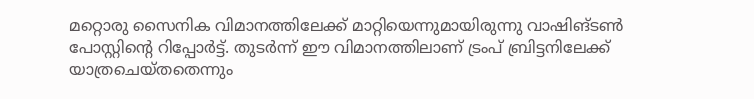മറ്റൊരു സൈനിക വിമാനത്തിലേക്ക് മാറ്റിയെന്നുമായിരുന്നു വാഷിങ്ടൺ പോസ്റ്റിന്റെ റിപ്പോർട്ട്. തുടർന്ന് ഈ വിമാനത്തിലാണ് ട്രംപ് ബ്രിട്ടനിലേക്ക് യാത്രചെയ്തതെന്നും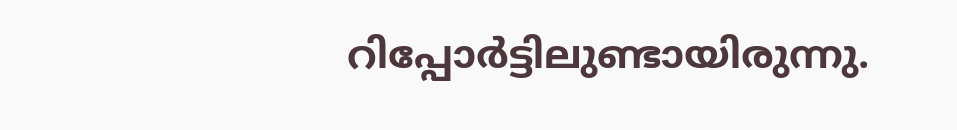റിപ്പോർട്ടിലുണ്ടായിരുന്നു.